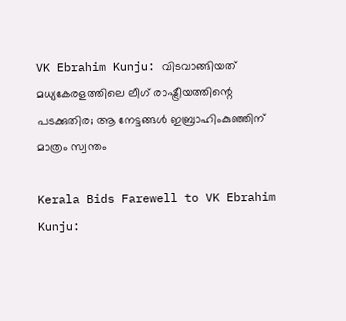VK Ebrahim Kunju: വിടവാങ്ങിയത് മധ്യകേരളത്തിലെ ലീഗ് രാഷ്ട്രീയത്തിന്റെ പടക്കുതിര; ആ നേട്ടങ്ങള്‍ ഇബ്രാഹിംകുഞ്ഞിന് മാത്രം സ്വന്തം

Kerala Bids Farewell to VK Ebrahim Kunju: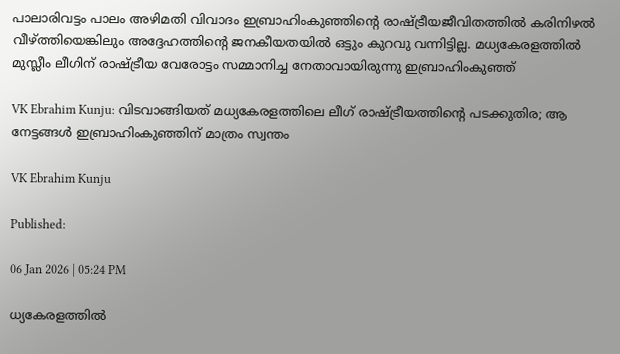പാലാരിവട്ടം പാലം അഴിമതി വിവാദം ഇബ്രാഹിംകുഞ്ഞിന്റെ രാഷ്ട്രീയജീവിതത്തില്‍ കരിനിഴല്‍ വീഴ്ത്തിയെങ്കിലും അദ്ദേഹത്തിന്റെ ജനകീയതയില്‍ ഒട്ടും കുറവു വന്നിട്ടില്ല. മധ്യകേരളത്തില്‍ മുസ്ലീം ലീഗിന് രാഷ്ട്രീയ വേരോട്ടം സമ്മാനിച്ച നേതാവായിരുന്നു ഇബ്രാഹിംകുഞ്ഞ്

VK Ebrahim Kunju: വിടവാങ്ങിയത് മധ്യകേരളത്തിലെ ലീഗ് രാഷ്ട്രീയത്തിന്റെ പടക്കുതിര; ആ നേട്ടങ്ങള്‍ ഇബ്രാഹിംകുഞ്ഞിന് മാത്രം സ്വന്തം

VK Ebrahim Kunju

Published:

06 Jan 2026 | 05:24 PM

ധ്യകേരളത്തില്‍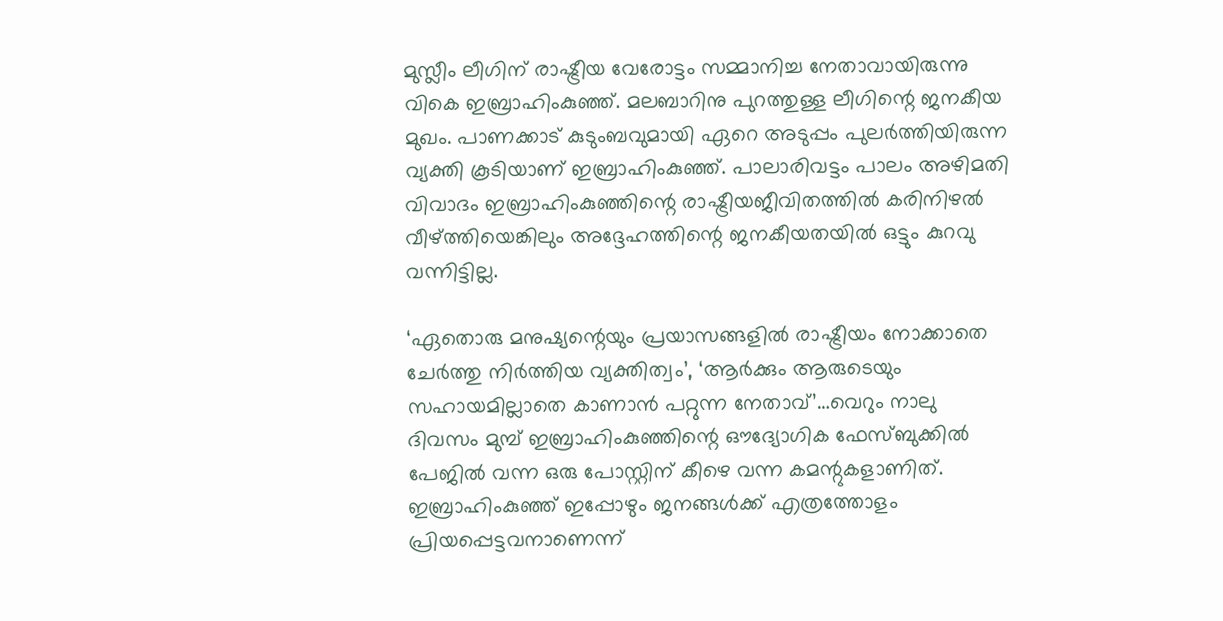മുസ്ലീം ലീഗിന് രാഷ്ട്രീയ വേരോട്ടം സമ്മാനിച്ച നേതാവായിരുന്നു വികെ ഇബ്രാഹിംകുഞ്ഞ്. മലബാറിനു പുറത്തുള്ള ലീഗിന്റെ ജനകീയ മുഖം. പാണക്കാട് കുടുംബവുമായി ഏറെ അടുപ്പം പുലര്‍ത്തിയിരുന്ന വ്യക്തി കൂടിയാണ് ഇബ്രാഹിംകുഞ്ഞ്. പാലാരിവട്ടം പാലം അഴിമതി വിവാദം ഇബ്രാഹിംകുഞ്ഞിന്റെ രാഷ്ട്രീയജീവിതത്തില്‍ കരിനിഴല്‍ വീഴ്ത്തിയെങ്കിലും അദ്ദേഹത്തിന്റെ ജനകീയതയില്‍ ഒട്ടും കുറവു വന്നിട്ടില്ല.

‘ഏതൊരു മനുഷ്യന്റെയും പ്രയാസങ്ങളിൽ രാഷ്ട്രീയം നോക്കാതെ ചേർത്തു നിർത്തിയ വ്യക്തിത്വം’, ‘ആർക്കും ആരുടെയും സഹായമില്ലാതെ കാണാൻ പറ്റുന്ന നേതാവ്’…വെറും നാലു ദിവസം മുമ്പ് ഇബ്രാഹിംകുഞ്ഞിന്റെ ഔദ്യോഗിക ഫേസ്ബുക്കില്‍ പേജില്‍ വന്ന ഒരു പോസ്റ്റിന് കീഴെ വന്ന കമന്റുകളാണിത്. ഇബ്രാഹിംകുഞ്ഞ് ഇപ്പോഴും ജനങ്ങള്‍ക്ക് എത്രത്തോളം പ്രിയപ്പെട്ടവനാണെന്ന്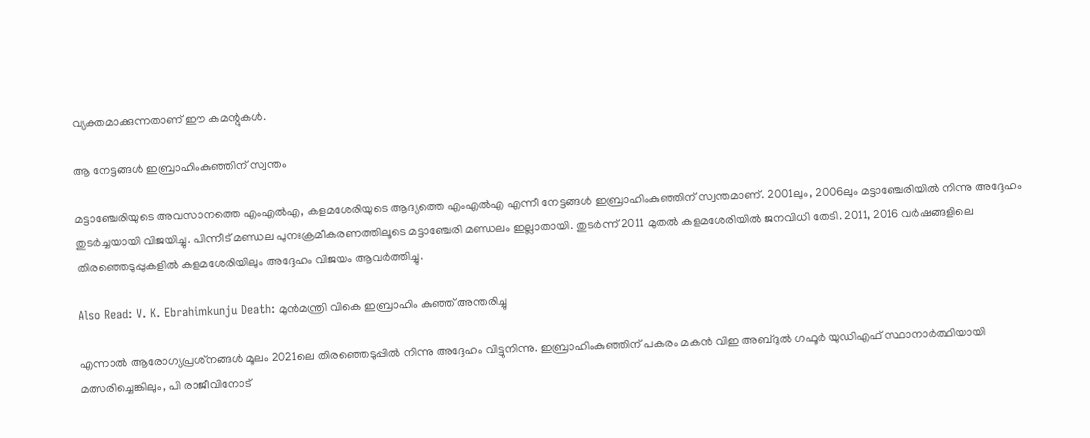വ്യക്തമാക്കുന്നതാണ് ഈ കമന്റുകള്‍.

ആ നേട്ടങ്ങള്‍ ഇബ്രാഹിംകുഞ്ഞിന് സ്വന്തം

മട്ടാഞ്ചേരിയുടെ അവസാനത്തെ എംഎല്‍എ, കളമശേരിയുടെ ആദ്യത്തെ എംഎല്‍എ എന്നീ നേട്ടങ്ങള്‍ ഇബ്രാഹിംകുഞ്ഞിന് സ്വന്തമാണ്. 2001ലും, 2006ലും മട്ടാഞ്ചേരിയില്‍ നിന്നു അദ്ദേഹം തുടര്‍ച്ചയായി വിജയിച്ചു. പിന്നീട് മണ്ഡല പുനഃക്രമീകരണത്തിലൂടെ മട്ടാഞ്ചേരി മണ്ഡലം ഇല്ലാതായി. തുടര്‍ന്ന് 2011 മുതല്‍ കളമശേരിയില്‍ ജനവിധി തേടി. 2011, 2016 വര്‍ഷങ്ങളിലെ തിരഞ്ഞെടുപ്പുകളില്‍ കളമശേരിയിലും അദ്ദേഹം വിജയം ആവര്‍ത്തിച്ചു.

Also Read: V. K. Ebrahimkunju Death: മുൻമന്ത്രി വികെ ഇബ്രാഹിം കുഞ്ഞ് അന്തരിച്ചു

എന്നാല്‍ ആരോഗ്യപ്രശ്‌നങ്ങള്‍ മൂലം 2021ലെ തിരഞ്ഞെടുപ്പില്‍ നിന്നു അദ്ദേഹം വിട്ടുനിന്നു. ഇബ്രാഹിംകുഞ്ഞിന് പകരം മകന്‍ വിഇ അബ്ദുല്‍ ഗഫൂര്‍ യുഡിഎഫ് സ്ഥാനാര്‍ത്ഥിയായി മത്സരിച്ചെങ്കിലും, പി രാജീവിനോട്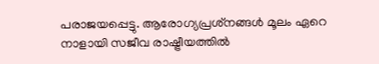പരാജയപ്പെട്ടു. ആരോഗ്യപ്രശ്‌നങ്ങള്‍ മൂലം ഏറെ നാളായി സജീവ രാഷ്ട്രീയത്തില്‍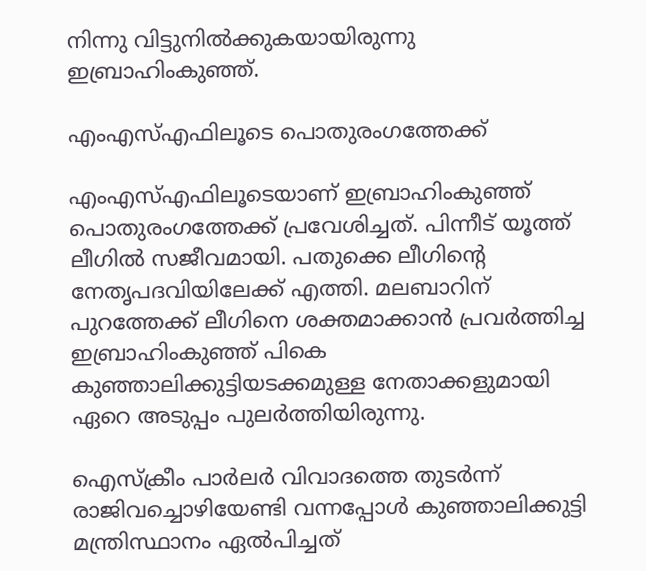നിന്നു വിട്ടുനില്‍ക്കുകയായിരുന്നു ഇബ്രാഹിംകുഞ്ഞ്.

എംഎസ്എഫിലൂടെ പൊതുരംഗത്തേക്ക്‌

എംഎസ്എഫിലൂടെയാണ് ഇബ്രാഹിംകുഞ്ഞ് പൊതുരംഗത്തേക്ക് പ്രവേശിച്ചത്. പിന്നീട് യൂത്ത് ലീഗില്‍ സജീവമായി. പതുക്കെ ലീഗിന്റെ നേതൃപദവിയിലേക്ക് എത്തി. മലബാറിന് പുറത്തേക്ക് ലീഗിനെ ശക്തമാക്കാന്‍ പ്രവര്‍ത്തിച്ച ഇബ്രാഹിംകുഞ്ഞ് പികെ കുഞ്ഞാലിക്കുട്ടിയടക്കമുള്ള നേതാക്കളുമായി ഏറെ അടുപ്പം പുലര്‍ത്തിയിരുന്നു.

ഐസ്‌ക്രീം പാര്‍ലര്‍ വിവാദത്തെ തുടര്‍ന്ന് രാജിവച്ചൊഴിയേണ്ടി വന്നപ്പോള്‍ കുഞ്ഞാലിക്കുട്ടി മന്ത്രിസ്ഥാനം ഏല്‍പിച്ചത്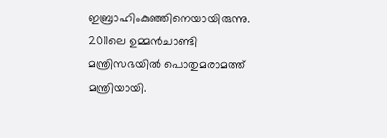ഇബ്രാഹിംകുഞ്ഞിനെയായിരുന്നു. 2011ലെ ഉമ്മന്‍ചാണ്ടി മന്ത്രിസഭയില്‍ പൊതുമരാമത്ത് മന്ത്രിയായി.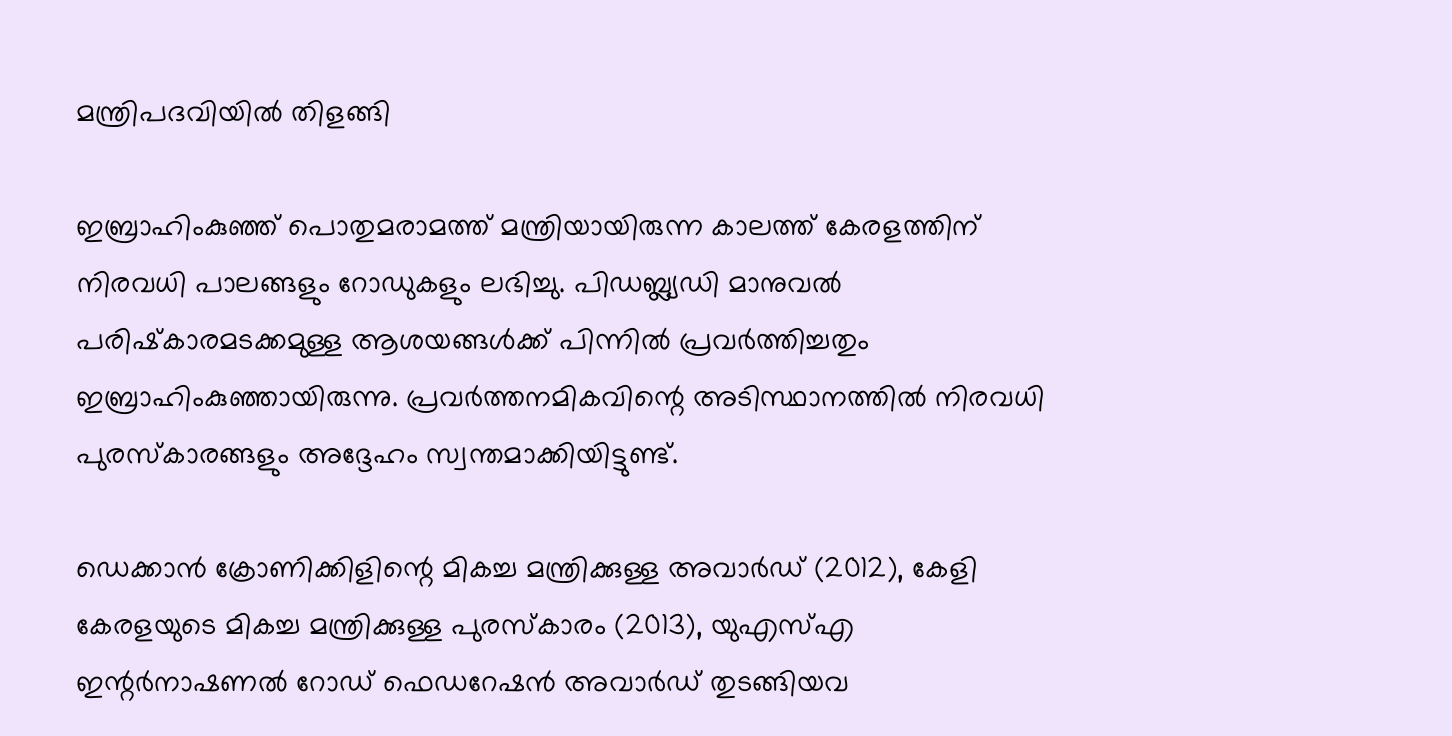മന്ത്രിപദവിയില്‍ തിളങ്ങി

ഇബ്രാഹിംകുഞ്ഞ് പൊതുമരാമത്ത് മന്ത്രിയായിരുന്ന കാലത്ത് കേരളത്തിന് നിരവധി പാലങ്ങളും റോഡുകളും ലഭിച്ചു. പിഡബ്ല്യഡി മാനുവല്‍ പരിഷ്‌കാരമടക്കമുള്ള ആശയങ്ങള്‍ക്ക് പിന്നില്‍ പ്രവര്‍ത്തിച്ചതും ഇബ്രാഹിംകുഞ്ഞായിരുന്നു. പ്രവര്‍ത്തനമികവിന്റെ അടിസ്ഥാനത്തില്‍ നിരവധി പുരസ്‌കാരങ്ങളും അദ്ദേഹം സ്വന്തമാക്കിയിട്ടുണ്ട്.

ഡെക്കാൻ ക്രോണിക്കിളിന്റെ മികച്ച മന്ത്രിക്കുള്ള അവാര്‍ഡ്‌ (2012), കേളി കേരളയുടെ മികച്ച മന്ത്രിക്കുള്ള പുരസ്‌കാരം (2013), യുഎസ്എ ഇന്റർനാഷണൽ റോഡ് ഫെഡറേഷൻ അവാർഡ് തുടങ്ങിയവ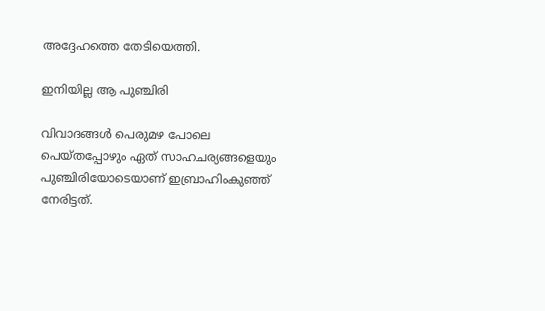അദ്ദേഹത്തെ തേടിയെത്തി.

ഇനിയില്ല ആ പുഞ്ചിരി

വിവാദങ്ങള്‍ പെരുമഴ പോലെ പെയ്തപ്പോഴും ഏത് സാഹചര്യങ്ങളെയും പുഞ്ചിരിയോടെയാണ് ഇബ്രാഹിംകുഞ്ഞ് നേരിട്ടത്.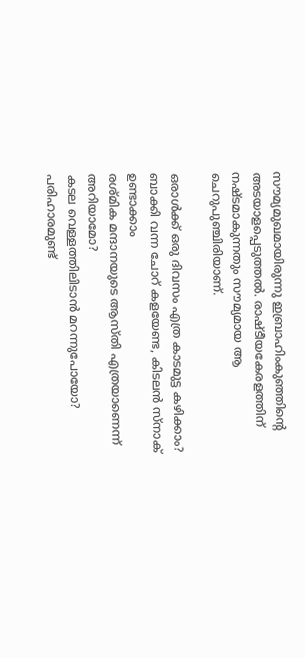സൗമ്യമുഖമായിരുന്നു ഇബ്രാഹിംകുഞ്ഞിന്റെ അടയാളപ്പെടുത്തല്‍. രാഷ്ടീയകേരളത്തിന് നഷ്ടമാകുന്നതും സൗമ്യമായ ആ ചെറുപുഞ്ചിരിയാണ്.

ഒരാൾക്ക് ഒരു ദിവസം എത്ര കാടമുട്ട കഴിക്കാം?
ബാക്കി വന്ന ചോറ് കളയേണ്ട, കിടലൻ സ്നാക് ഉണ്ടാക്കാം
രശ്മിക മന്ദാനയുടെ ആസ്തി എത്രയാണെന്ന് അറിയാമോ?
കടല വെള്ളത്തിലിടാന്‍ മറന്നുപോയോ? പരിഹാരമുണ്ട്‌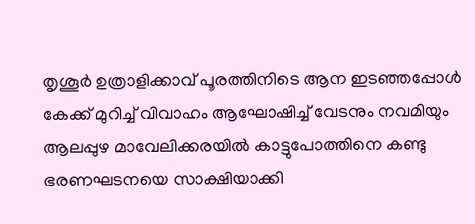തൃശൂർ ഉത്രാളിക്കാവ് പൂരത്തിനിടെ ആന ഇടഞ്ഞപ്പോൾ
കേക്ക് മുറിച്ച് വിവാഹം ആഘോഷിച്ച് വേടനും നവമിയും
ആലപ്പുഴ മാവേലിക്കരയിൽ കാട്ടുപോത്തിനെ കണ്ടു
ഭരണഘടനയെ സാക്ഷിയാക്കി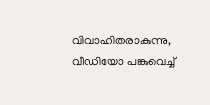വിവാഹിതരാകുന്നു, വീഡിയോ പങ്കുവെച്ച്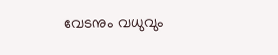വേടനും വധുവും